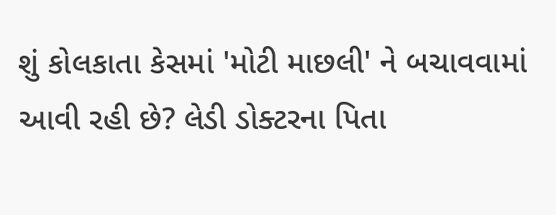શું કોલકાતા કેસમાં 'મોટી માછલી' ને બચાવવામાં આવી રહી છે? લેડી ડોક્ટરના પિતા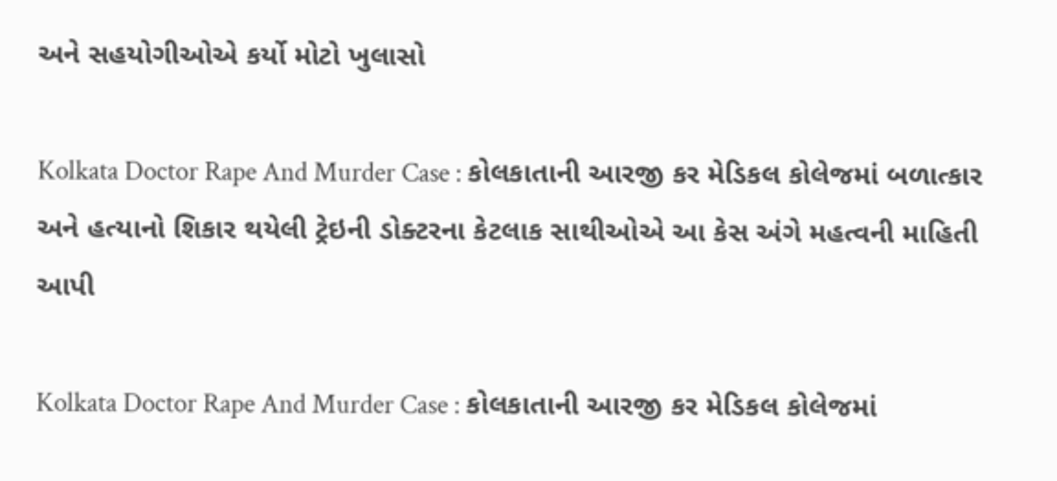અને સહયોગીઓએ કર્યો મોટો ખુલાસો

Kolkata Doctor Rape And Murder Case : કોલકાતાની આરજી કર મેડિકલ કોલેજમાં બળાત્કાર અને હત્યાનો શિકાર થયેલી ટ્રેઇની ડોક્ટરના કેટલાક સાથીઓએ આ કેસ અંગે મહત્વની માહિતી આપી

Kolkata Doctor Rape And Murder Case : કોલકાતાની આરજી કર મેડિકલ કોલેજમાં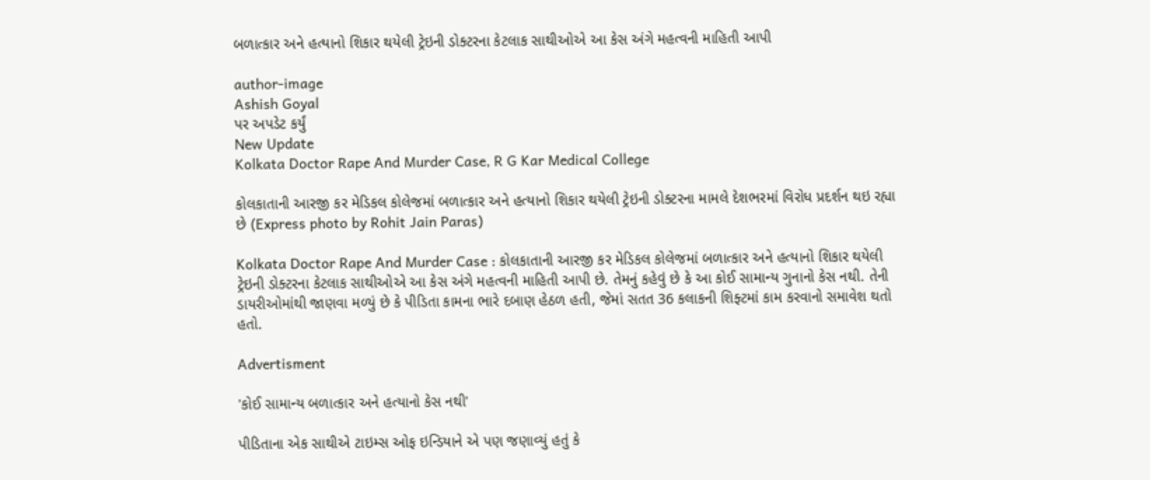બળાત્કાર અને હત્યાનો શિકાર થયેલી ટ્રેઇની ડોક્ટરના કેટલાક સાથીઓએ આ કેસ અંગે મહત્વની માહિતી આપી

author-image
Ashish Goyal
પર અપડેટ કર્યું
New Update
Kolkata Doctor Rape And Murder Case, R G Kar Medical College

કોલકાતાની આરજી કર મેડિકલ કોલેજમાં બળાત્કાર અને હત્યાનો શિકાર થયેલી ટ્રેઇની ડોક્ટરના મામલે દેશભરમાં વિરોધ પ્રદર્શન થઇ રહ્યા છે (Express photo by Rohit Jain Paras)

Kolkata Doctor Rape And Murder Case : કોલકાતાની આરજી કર મેડિકલ કોલેજમાં બળાત્કાર અને હત્યાનો શિકાર થયેલી ટ્રેઇની ડોક્ટરના કેટલાક સાથીઓએ આ કેસ અંગે મહત્વની માહિતી આપી છે. તેમનું કહેવું છે કે આ કોઈ સામાન્ય ગુનાનો કેસ નથી. તેની ડાયરીઓમાંથી જાણવા મળ્યું છે કે પીડિતા કામના ભારે દબાણ હેઠળ હતી, જેમાં સતત 36 કલાકની શિફ્ટમાં કામ કરવાનો સમાવેશ થતો હતો.

Advertisment

'કોઈ સામાન્ય બળાત્કાર અને હત્યાનો કેસ નથી'

પીડિતાના એક સાથીએ ટાઇમ્સ ઓફ ઇન્ડિયાને એ પણ જણાવ્યું હતું કે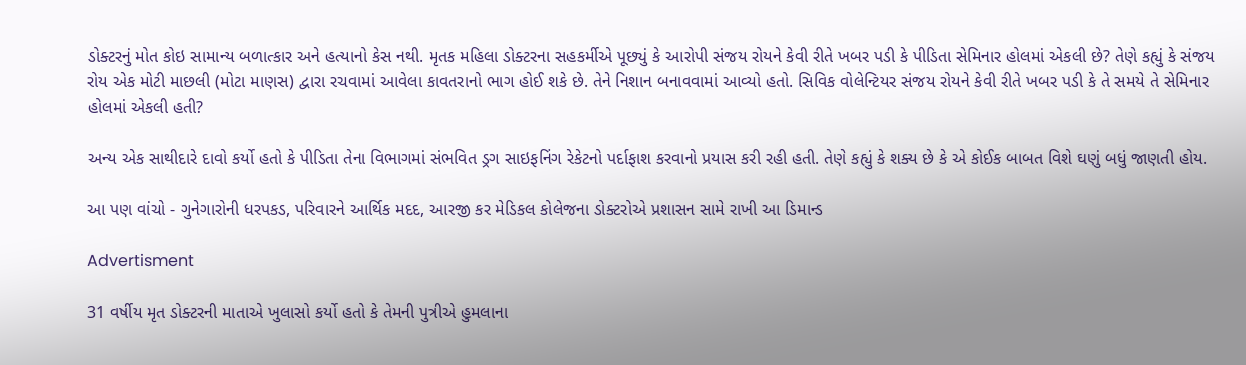ડોક્ટરનું મોત કોઇ સામાન્ય બળાત્કાર અને હત્યાનો કેસ નથી. મૃતક મહિલા ડોક્ટરના સહકર્મીએ પૂછ્યું કે આરોપી સંજય રોયને કેવી રીતે ખબર પડી કે પીડિતા સેમિનાર હોલમાં એકલી છે? તેણે કહ્યું કે સંજય રોય એક મોટી માછલી (મોટા માણસ) દ્વારા રચવામાં આવેલા કાવતરાનો ભાગ હોઈ શકે છે. તેને નિશાન બનાવવામાં આવ્યો હતો. સિવિક વોલેન્ટિયર સંજય રોયને કેવી રીતે ખબર પડી કે તે સમયે તે સેમિનાર હોલમાં એકલી હતી?

અન્ય એક સાથીદારે દાવો કર્યો હતો કે પીડિતા તેના વિભાગમાં સંભવિત ડ્રગ સાઇફનિંગ રેકેટનો પર્દાફાશ કરવાનો પ્રયાસ કરી રહી હતી. તેણે કહ્યું કે શક્ય છે કે એ કોઈક બાબત વિશે ઘણું બધું જાણતી હોય.

આ પણ વાંચો - ગુનેગારોની ધરપકડ, પરિવારને આર્થિક મદદ, આરજી કર મેડિકલ કોલેજના ડોક્ટરોએ પ્રશાસન સામે રાખી આ ડિમાન્ડ

Advertisment

31 વર્ષીય મૃત ડોક્ટરની માતાએ ખુલાસો કર્યો હતો કે તેમની પુત્રીએ હુમલાના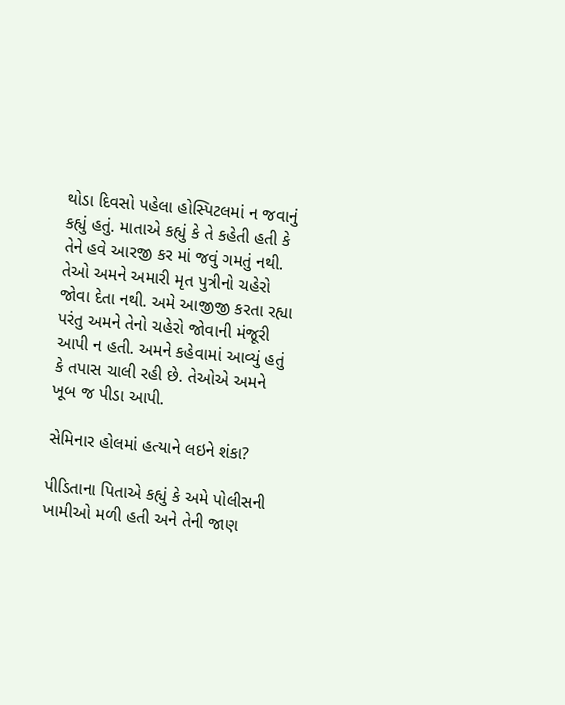થોડા દિવસો પહેલા હોસ્પિટલમાં ન જવાનું કહ્યું હતું. માતાએ કહ્યું કે તે કહેતી હતી કે તેને હવે આરજી કર માં જવું ગમતું નથી. તેઓ અમને અમારી મૃત પુત્રીનો ચહેરો જોવા દેતા નથી. અમે આજીજી કરતા રહ્યા પરંતુ અમને તેનો ચહેરો જોવાની મંજૂરી આપી ન હતી. અમને કહેવામાં આવ્યું હતું કે તપાસ ચાલી રહી છે. તેઓએ અમને ખૂબ જ પીડા આપી.

સેમિનાર હોલમાં હત્યાને લઇને શંકા?

પીડિતાના પિતાએ કહ્યું કે અમે પોલીસની ખામીઓ મળી હતી અને તેની જાણ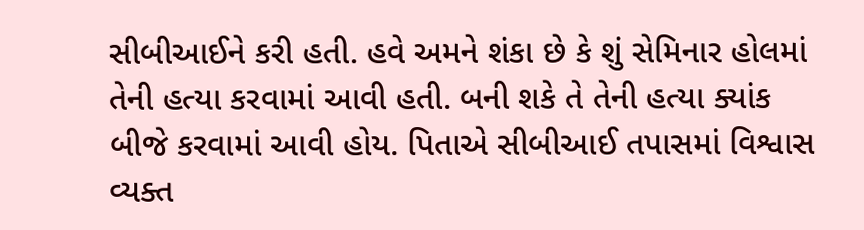સીબીઆઈને કરી હતી. હવે અમને શંકા છે કે શું સેમિનાર હોલમાં તેની હત્યા કરવામાં આવી હતી. બની શકે તે તેની હત્યા ક્યાંક બીજે કરવામાં આવી હોય. પિતાએ સીબીઆઈ તપાસમાં વિશ્વાસ વ્યક્ત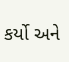કર્યો અને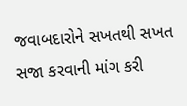જવાબદારોને સખતથી સખત સજા કરવાની માંગ કરી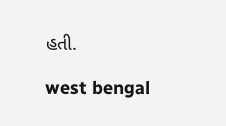હતી.

west bengal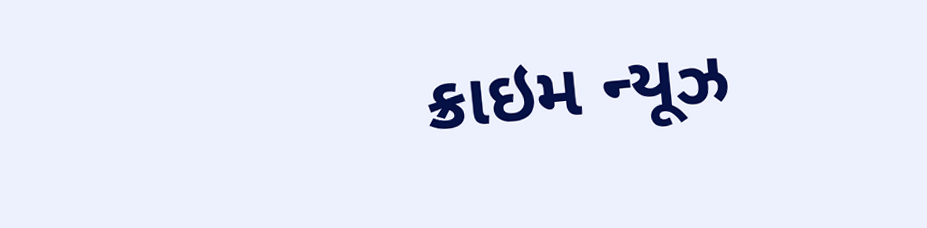ક્રાઇમ ન્યૂઝ